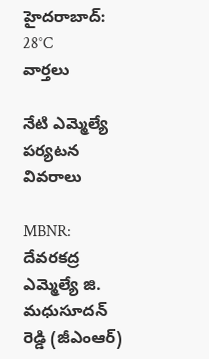హైదరాబాద్: 28°C
వార్తలు

నేటి ఎమ్మెల్యే పర్యటన వివరాలు

MBNR: దేవరకద్ర ఎమ్మెల్యే జి. మధుసూదన్ రెడ్డి (జీఎంఆర్)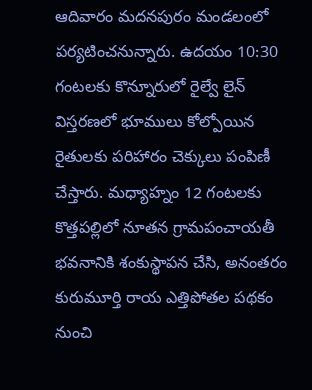ఆదివారం మదనపురం మండలంలో పర్యటించనున్నారు. ఉదయం 10:30 గంటలకు కొన్నూరులో రైల్వే లైన్ విస్తరణలో భూములు కోల్పోయిన రైతులకు పరిహారం చెక్కులు పంపిణీ చేస్తారు. మధ్యాహ్నం 12 గంటలకు కొత్తపల్లిలో నూతన గ్రామపంచాయతీ భవనానికి శంకుస్థాపన చేసి, అనంతరం కురుమూర్తి రాయ ఎత్తిపోతల పథకం నుంచి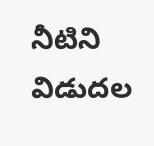నీటిని విడుదల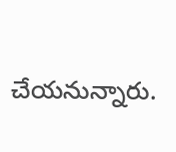చేయనున్నారు.